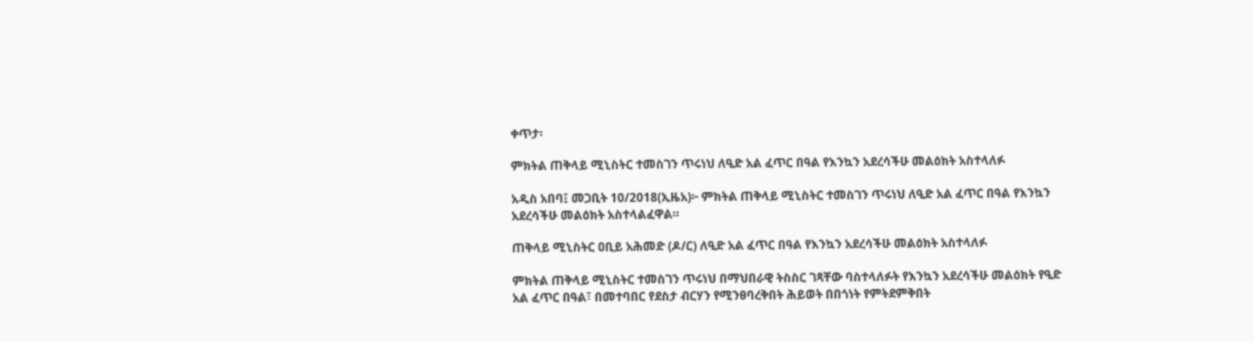ቀጥታ፡

ምክትል ጠቅላይ ሚኒስትር ተመስገን ጥሩነህ ለዒድ አል ፈጥር በዓል የእንኳን አደረሳችሁ መልዕክት አስተላለፉ

አዲስ አበባ፤ መጋቢት 10/2018(ኢዜአ)፦ ምክትል ጠቅላይ ሚኒስትር ተመስገን ጥሩነህ ለዒድ አል ፈጥር በዓል የእንኳን አደረሳችሁ መልዕክት አስተላልፈዋል።

ጠቅላይ ሚኒስትር ዐቢይ አሕመድ (ዶ/ር) ለዒድ አል ፈጥር በዓል የእንኳን አደረሳችሁ መልዕክት አስተላለፉ

ምክትል ጠቅላይ ሚኒስትር ተመስገን ጥሩነህ በማህበራዊ ትስስር ገጻቸው ባስተላለፉት የእንኳን አደረሳችሁ መልዕክት የዒድ አል ፈጥር በዓል፣ በመተባበር የደስታ ብርሃን የሚንፀባረቅበት ሕይወት በበጎነት የምትደምቅበት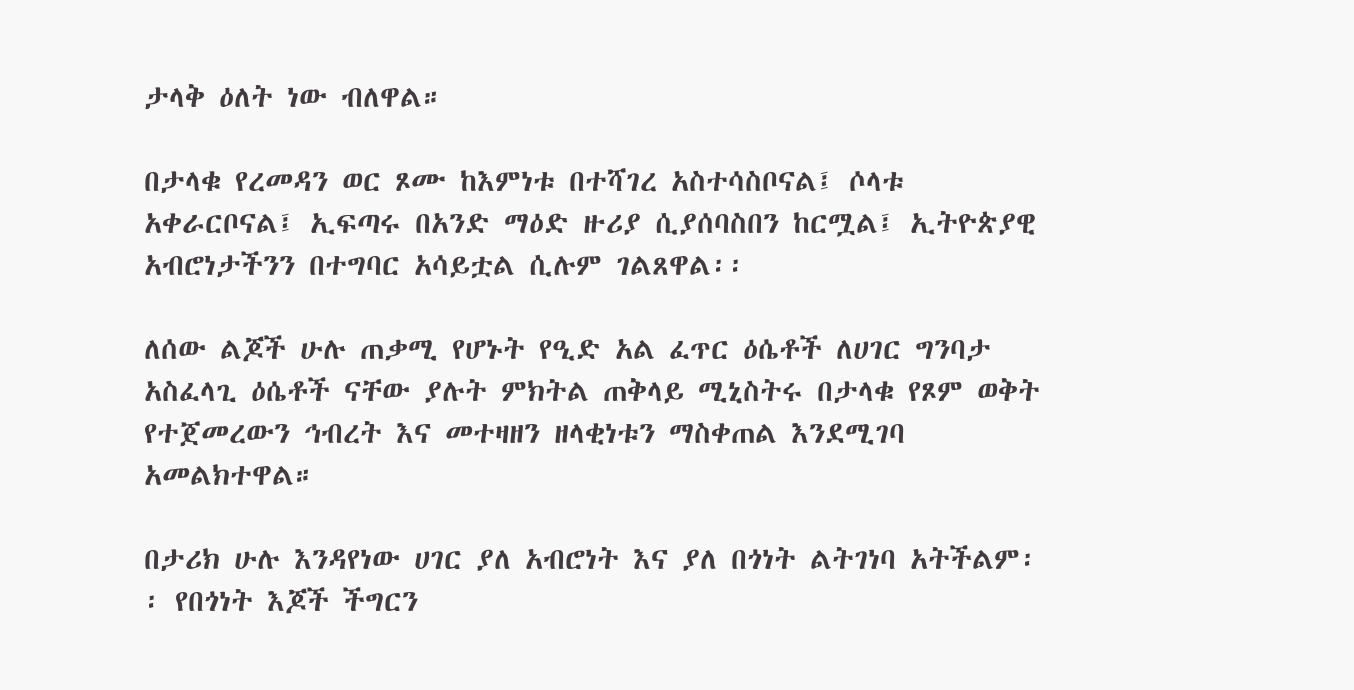ታላቅ ዕለት ነው ብለዋል።

በታላቁ የረመዳን ወር ጾሙ ከእምነቱ በተሻገረ አስተሳስቦናል፤ ሶላቱ አቀራርቦናል፤ ኢፍጣሩ በአንድ ማዕድ ዙሪያ ሲያሰባስበን ከርሟል፤ ኢትዮጵያዊ አብሮነታችንን በተግባር አሳይቷል ሲሉም ገልጸዋል፡፡

ለሰው ልጆች ሁሉ ጠቃሚ የሆኑት የዒድ አል ፈጥር ዕሴቶች ለሀገር ግንባታ አስፈላጊ ዕሴቶች ናቸው ያሉት ምክትል ጠቅላይ ሚኒስትሩ በታላቁ የጾም ወቅት የተጀመረውን ኅብረት እና መተዛዘን ዘላቂነቱን ማስቀጠል እንደሚገባ አመልክተዋል።

በታሪክ ሁሉ እንዳየነው ሀገር ያለ አብሮነት እና ያለ በጎነት ልትገነባ አትችልም፡፡ የበጎነት እጆች ችግርን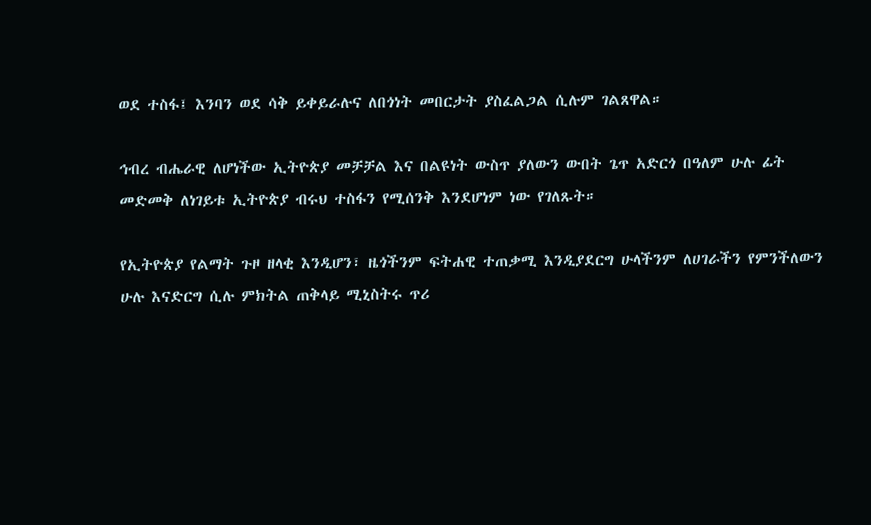ወደ ተስፋ፤ እንባን ወደ ሳቅ ይቀይራሉና ለበጎነት መበርታት ያስፈልጋል ሲሉም ገልጸዋል።

ኅብረ ብሔራዊ ለሆነችው ኢትዮጵያ መቻቻል እና በልዩነት ውስጥ ያለውን ውበት ጌጥ አድርጎ በዓለም ሁሉ ፊት መድመቅ ለነገይቱ ኢትዮጵያ ብሩህ ተስፋን የሚሰንቅ እንደሆነም ነው የገለጹት።

የኢትዮጵያ የልማት ጉዞ ዘላቂ እንዲሆን፣ ዜጎችንም ፍትሐዊ ተጠቃሚ እንዲያደርግ ሁላችንም ለሀገራችን የምንችለውን ሁሉ እናድርግ ሲሉ ምክትል ጠቅላይ ሚኒስትሩ ጥሪ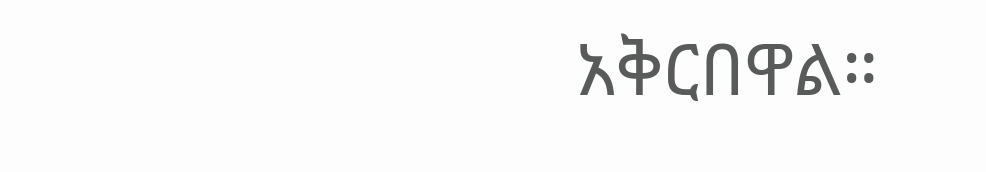አቅርበዋል።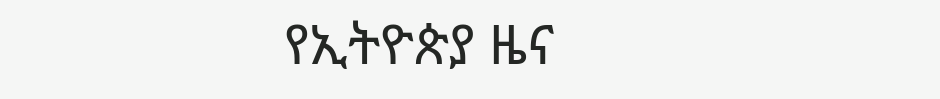የኢትዮጵያ ዜና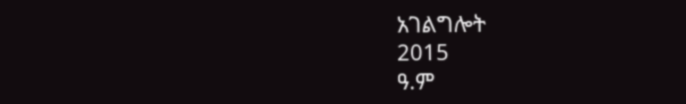አገልግሎት
2015
ዓ.ም